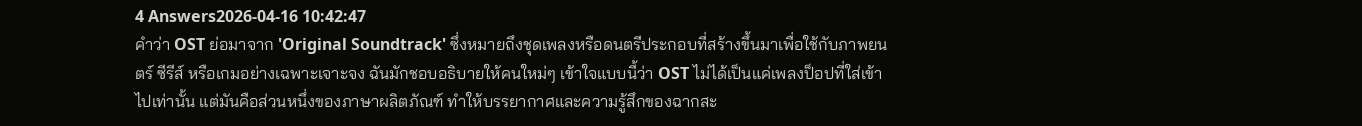4 Answers2026-04-16 10:42:47
คำว่า OST ย่อมาจาก 'Original Soundtrack' ซึ่งหมายถึงชุดเพลงหรือดนตรีประกอบที่สร้างขึ้นมาเพื่อใช้กับภาพยนตร์ ซีรีส์ หรือเกมอย่างเฉพาะเจาะจง ฉันมักชอบอธิบายให้คนใหม่ๆ เข้าใจแบบนี้ว่า OST ไม่ได้เป็นแค่เพลงป็อปที่ใส่เข้าไปเท่านั้น แต่มันคือส่วนหนึ่งของภาษาผลิตภัณฑ์ ทำให้บรรยากาศและความรู้สึกของฉากสะ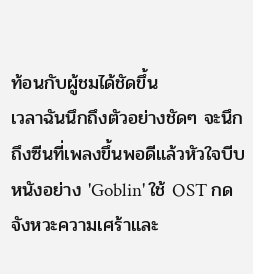ท้อนกับผู้ชมได้ชัดขึ้น
เวลาฉันนึกถึงตัวอย่างชัดๆ จะนึกถึงซีนที่เพลงขึ้นพอดีแล้วหัวใจบีบ หนังอย่าง 'Goblin' ใช้ OST กดจังหวะความเศร้าและ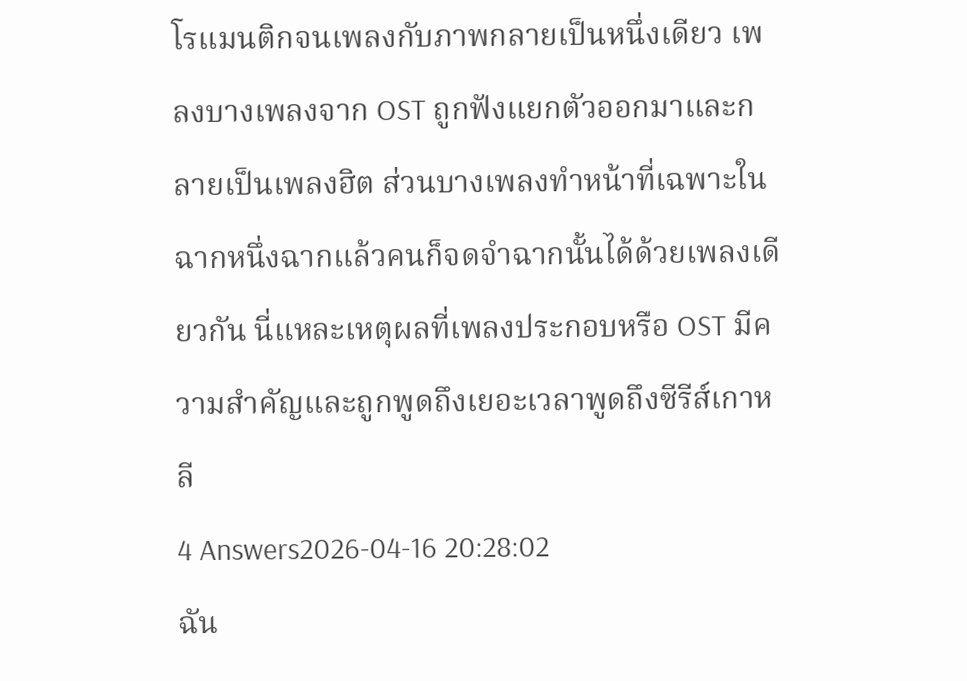โรแมนติกจนเพลงกับภาพกลายเป็นหนึ่งเดียว เพลงบางเพลงจาก OST ถูกฟังแยกตัวออกมาและกลายเป็นเพลงฮิต ส่วนบางเพลงทำหน้าที่เฉพาะในฉากหนึ่งฉากแล้วคนก็จดจำฉากนั้นได้ด้วยเพลงเดียวกัน นี่แหละเหตุผลที่เพลงประกอบหรือ OST มีความสำคัญและถูกพูดถึงเยอะเวลาพูดถึงซีรีส์เกาหลี
4 Answers2026-04-16 20:28:02
ฉัน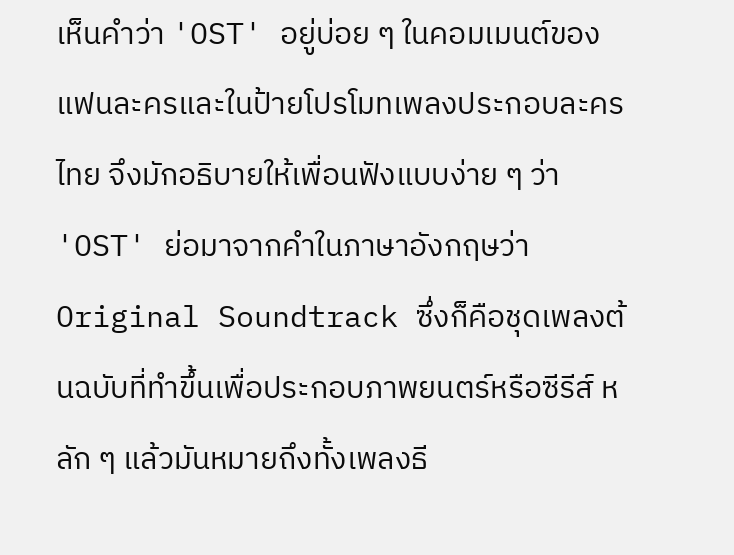เห็นคำว่า 'OST' อยู่บ่อย ๆ ในคอมเมนต์ของแฟนละครและในป้ายโปรโมทเพลงประกอบละครไทย จึงมักอธิบายให้เพื่อนฟังแบบง่าย ๆ ว่า 'OST' ย่อมาจากคำในภาษาอังกฤษว่า Original Soundtrack ซึ่งก็คือชุดเพลงต้นฉบับที่ทำขึ้นเพื่อประกอบภาพยนตร์หรือซีรีส์ หลัก ๆ แล้วมันหมายถึงทั้งเพลงธี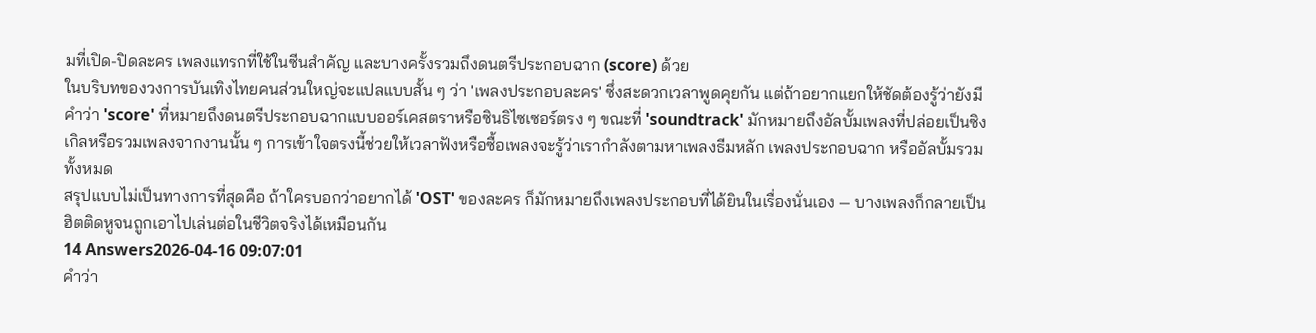มที่เปิด-ปิดละคร เพลงแทรกที่ใช้ในซีนสำคัญ และบางครั้งรวมถึงดนตรีประกอบฉาก (score) ด้วย
ในบริบทของวงการบันเทิงไทยคนส่วนใหญ่จะแปลแบบสั้น ๆ ว่า 'เพลงประกอบละคร' ซึ่งสะดวกเวลาพูดคุยกัน แต่ถ้าอยากแยกให้ชัดต้องรู้ว่ายังมีคำว่า 'score' ที่หมายถึงดนตรีประกอบฉากแบบออร์เคสตราหรือซินธิไซเซอร์ตรง ๆ ขณะที่ 'soundtrack' มักหมายถึงอัลบั้มเพลงที่ปล่อยเป็นซิงเกิลหรือรวมเพลงจากงานนั้น ๆ การเข้าใจตรงนี้ช่วยให้เวลาฟังหรือซื้อเพลงจะรู้ว่าเรากำลังตามหาเพลงธีมหลัก เพลงประกอบฉาก หรืออัลบั้มรวมทั้งหมด
สรุปแบบไม่เป็นทางการที่สุดคือ ถ้าใครบอกว่าอยากได้ 'OST' ของละคร ก็มักหมายถึงเพลงประกอบที่ได้ยินในเรื่องนั่นเอง — บางเพลงก็กลายเป็นฮิตติดหูจนถูกเอาไปเล่นต่อในชีวิตจริงได้เหมือนกัน
14 Answers2026-04-16 09:07:01
คำว่า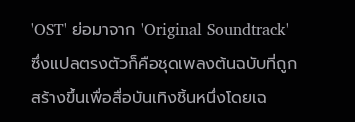'OST' ย่อมาจาก 'Original Soundtrack' ซึ่งแปลตรงตัวก็คือชุดเพลงต้นฉบับที่ถูกสร้างขึ้นเพื่อสื่อบันเทิงชิ้นหนึ่งโดยเฉ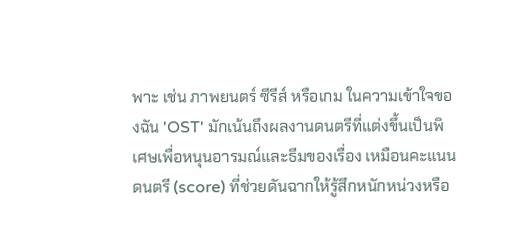พาะ เช่น ภาพยนตร์ ซีรีส์ หรือเกม ในความเข้าใจของฉัน 'OST' มักเน้นถึงผลงานดนตรีที่แต่งขึ้นเป็นพิเศษเพื่อหนุนอารมณ์และธีมของเรื่อง เหมือนคะแนนดนตรี (score) ที่ช่วยดันฉากให้รู้สึกหนักหน่วงหรือ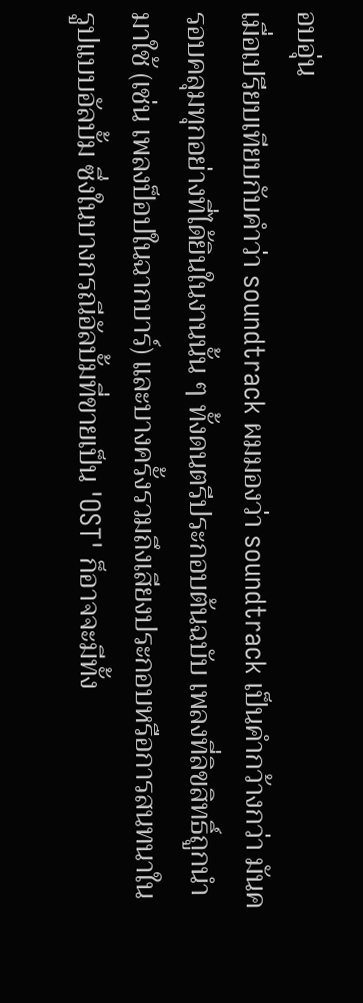อบอุ่น
เมื่อเปรียบเทียบกับคำว่า soundtrack ผมมองว่า soundtrack เป็นคำกว้างกว่า มันครอบคลุมทุกอย่างที่ได้ยินในงานนั้น ๆ ทั้งดนตรีประกอบต้นฉบับ เพลงที่ลิขสิทธิ์ถูกนำมาใช้ (เช่น เพลงป็อปในฉากบาร์) และบางครั้งรวมถึงเสียงประกอบหรือการสนทนาในรูปแบบอัลบั้ม ซึ่งในบางกรณีอัลบั้มที่ขายเป็น 'OST' ก็อาจจะมีทั้ง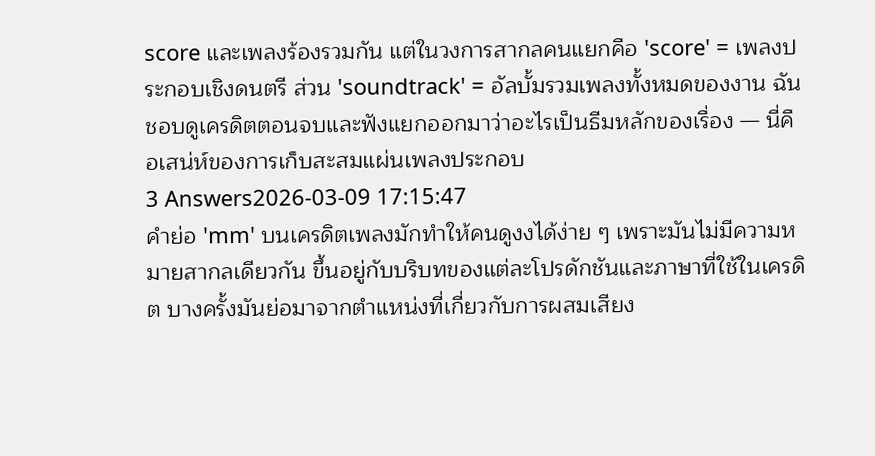score และเพลงร้องรวมกัน แต่ในวงการสากลคนแยกคือ 'score' = เพลงประกอบเชิงดนตรี ส่วน 'soundtrack' = อัลบั้มรวมเพลงทั้งหมดของงาน ฉันชอบดูเครดิตตอนจบและฟังแยกออกมาว่าอะไรเป็นธีมหลักของเรื่อง — นี่คือเสน่ห์ของการเก็บสะสมแผ่นเพลงประกอบ
3 Answers2026-03-09 17:15:47
คำย่อ 'mm' บนเครดิตเพลงมักทำให้คนดูงงได้ง่าย ๆ เพราะมันไม่มีความหมายสากลเดียวกัน ขึ้นอยู่กับบริบทของแต่ละโปรดักชันและภาษาที่ใช้ในเครดิต บางครั้งมันย่อมาจากตำแหน่งที่เกี่ยวกับการผสมเสียง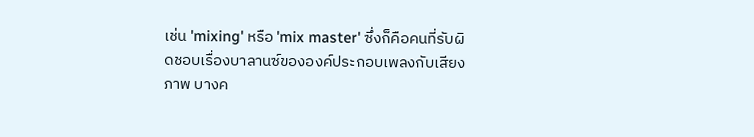เช่น 'mixing' หรือ 'mix master' ซึ่งก็คือคนที่รับผิดชอบเรื่องบาลานซ์ขององค์ประกอบเพลงกับเสียงภาพ บางค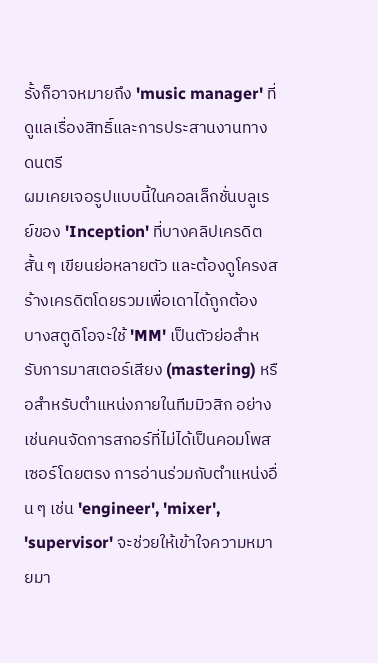รั้งก็อาจหมายถึง 'music manager' ที่ดูแลเรื่องสิทธิ์และการประสานงานทางดนตรี
ผมเคยเจอรูปแบบนี้ในคอลเล็กชั่นบลูเรย์ของ 'Inception' ที่บางคลิปเครดิตสั้น ๆ เขียนย่อหลายตัว และต้องดูโครงสร้างเครดิตโดยรวมเพื่อเดาได้ถูกต้อง บางสตูดิโอจะใช้ 'MM' เป็นตัวย่อสำหรับการมาสเตอร์เสียง (mastering) หรือสำหรับตำแหน่งภายในทีมมิวสิก อย่างเช่นคนจัดการสกอร์ที่ไม่ได้เป็นคอมโพสเซอร์โดยตรง การอ่านร่วมกับตำแหน่งอื่น ๆ เช่น 'engineer', 'mixer', 'supervisor' จะช่วยให้เข้าใจความหมายมา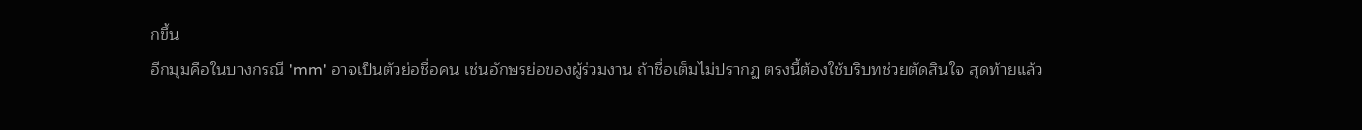กขึ้น
อีกมุมคือในบางกรณี 'mm' อาจเป็นตัวย่อชื่อคน เช่นอักษรย่อของผู้ร่วมงาน ถ้าชื่อเต็มไม่ปรากฏ ตรงนี้ต้องใช้บริบทช่วยตัดสินใจ สุดท้ายแล้ว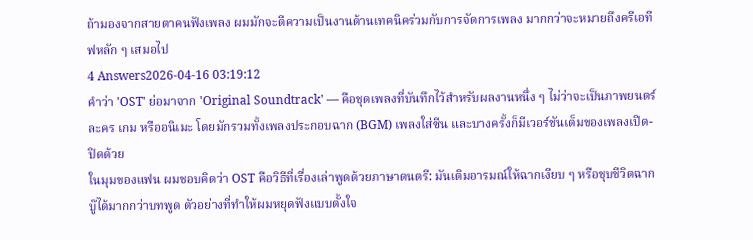ถ้ามองจากสายตาคนฟังเพลง ผมมักจะตีความเป็นงานด้านเทคนิคร่วมกับการจัดการเพลง มากกว่าจะหมายถึงครีเอทีฟหลัก ๆ เสมอไป
4 Answers2026-04-16 03:19:12
คำว่า 'OST' ย่อมาจาก 'Original Soundtrack' — คือชุดเพลงที่บันทึกไว้สำหรับผลงานหนึ่ง ๆ ไม่ว่าจะเป็นภาพยนตร์ ละคร เกม หรืออนิเมะ โดยมักรวมทั้งเพลงประกอบฉาก (BGM) เพลงใส่ซีน และบางครั้งก็มีเวอร์ชันเต็มของเพลงเปิด-ปิดด้วย
ในมุมของแฟน ผมชอบคิดว่า OST คือวิธีที่เรื่องเล่าพูดด้วยภาษาดนตรี: มันเติมอารมณ์ให้ฉากเงียบ ๆ หรือชุบชีวิตฉากบู๊ได้มากกว่าบทพูด ตัวอย่างที่ทำให้ผมหยุดฟังแบบตั้งใจ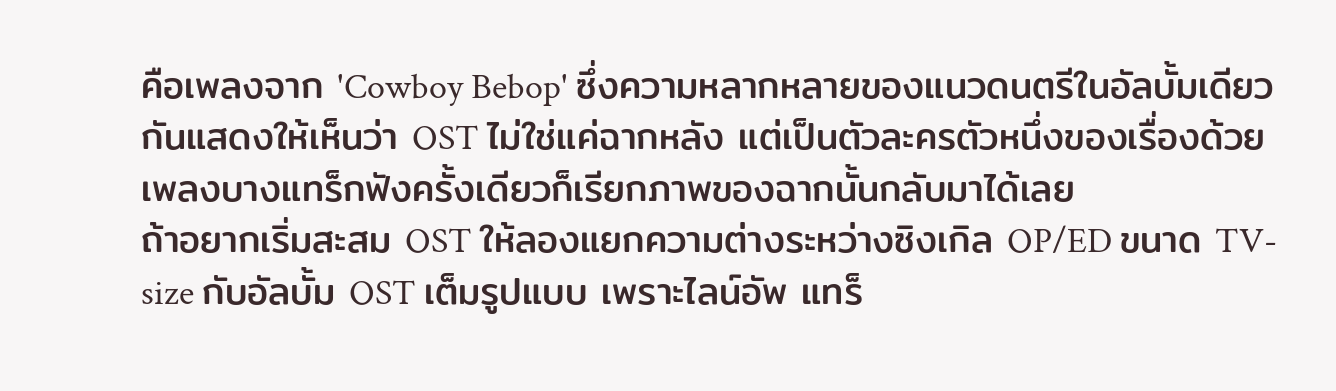คือเพลงจาก 'Cowboy Bebop' ซึ่งความหลากหลายของแนวดนตรีในอัลบั้มเดียวกันแสดงให้เห็นว่า OST ไม่ใช่แค่ฉากหลัง แต่เป็นตัวละครตัวหนึ่งของเรื่องด้วย เพลงบางแทร็กฟังครั้งเดียวก็เรียกภาพของฉากนั้นกลับมาได้เลย
ถ้าอยากเริ่มสะสม OST ให้ลองแยกความต่างระหว่างซิงเกิล OP/ED ขนาด TV-size กับอัลบั้ม OST เต็มรูปแบบ เพราะไลน์อัพ แทร็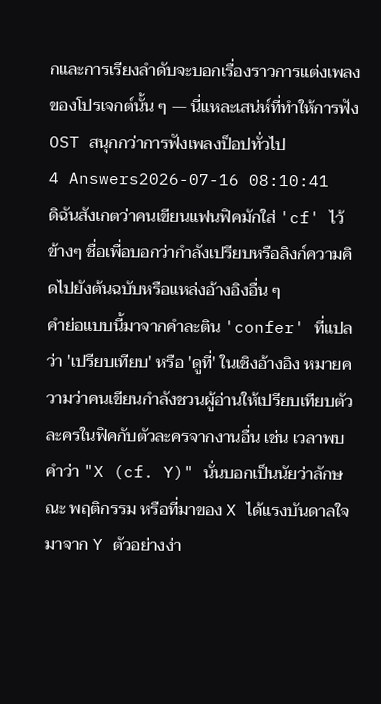กและการเรียงลำดับจะบอกเรื่องราวการแต่งเพลงของโปรเจกต์นั้น ๆ — นี่แหละเสน่ห์ที่ทำให้การฟัง OST สนุกกว่าการฟังเพลงป็อปทั่วไป
4 Answers2026-07-16 08:10:41
ดิฉันสังเกตว่าคนเขียนแฟนฟิคมักใส่ 'cf' ไว้ข้างๆ ชื่อเพื่อบอกว่ากำลังเปรียบหรือลิงก์ความคิดไปยังต้นฉบับหรือแหล่งอ้างอิงอื่น ๆ
คำย่อแบบนี้มาจากคำละติน 'confer' ที่แปลว่า 'เปรียบเทียบ' หรือ 'ดูที่' ในเชิงอ้างอิง หมายความว่าคนเขียนกำลังชวนผู้อ่านให้เปรียบเทียบตัวละครในฟิคกับตัวละครจากงานอื่น เช่น เวลาพบคำว่า "X (cf. Y)" นั่นบอกเป็นนัยว่าลักษณะ พฤติกรรม หรือที่มาของ X ได้แรงบันดาลใจมาจาก Y ตัวอย่างง่า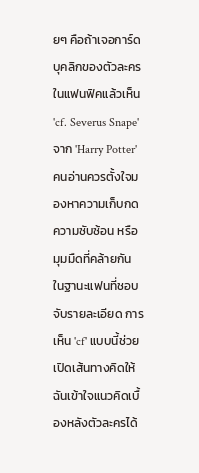ยๆ คือถ้าเจอการ์ดบุคลิกของตัวละครในแฟนฟิคแล้วเห็น 'cf. Severus Snape' จาก 'Harry Potter' คนอ่านควรตั้งใจมองหาความเก็บกด ความซับซ้อน หรือมุมมืดที่คล้ายกัน
ในฐานะแฟนที่ชอบจับรายละเอียด การเห็น 'cf' แบบนี้ช่วยเปิดเส้นทางคิดให้ฉันเข้าใจแนวคิดเบื้องหลังตัวละครได้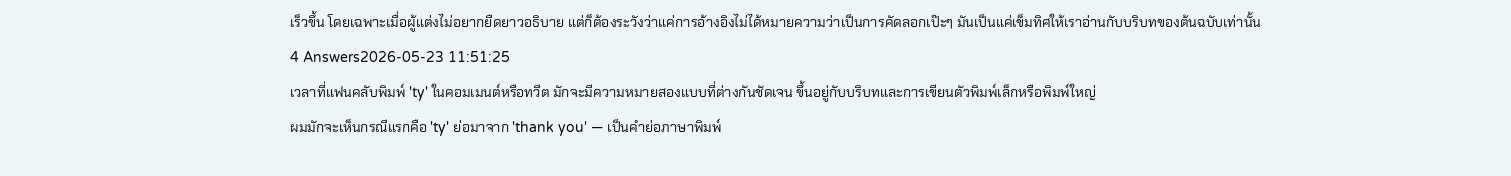เร็วขึ้น โดยเฉพาะเมื่อผู้แต่งไม่อยากยืดยาวอธิบาย แต่ก็ต้องระวังว่าแค่การอ้างอิงไม่ได้หมายความว่าเป็นการคัดลอกเป๊ะๆ มันเป็นแค่เข็มทิศให้เราอ่านกับบริบทของต้นฉบับเท่านั้น
4 Answers2026-05-23 11:51:25
เวลาที่แฟนคลับพิมพ์ 'ty' ในคอมเมนต์หรือทวีต มักจะมีความหมายสองแบบที่ต่างกันชัดเจน ขึ้นอยู่กับบริบทและการเขียนตัวพิมพ์เล็กหรือพิมพ์ใหญ่
ผมมักจะเห็นกรณีแรกคือ 'ty' ย่อมาจาก 'thank you' — เป็นคำย่อภาษาพิมพ์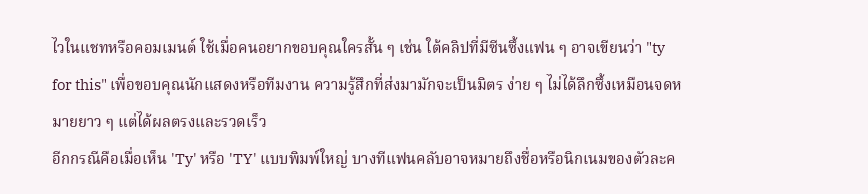ไวในแชทหรือคอมเมนต์ ใช้เมื่อคนอยากขอบคุณใครสั้น ๆ เช่น ใต้คลิปที่มีซีนซึ้งแฟน ๆ อาจเขียนว่า "ty for this" เพื่อขอบคุณนักแสดงหรือทีมงาน ความรู้สึกที่ส่งมามักจะเป็นมิตร ง่าย ๆ ไม่ได้ลึกซึ้งเหมือนจดหมายยาว ๆ แต่ได้ผลตรงและรวดเร็ว
อีกกรณีคือเมื่อเห็น 'Ty' หรือ 'TY' แบบพิมพ์ใหญ่ บางทีแฟนคลับอาจหมายถึงชื่อหรือนิกเนมของตัวละค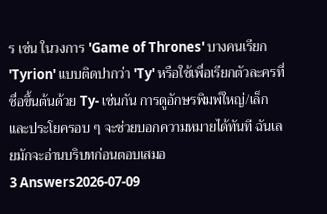ร เช่น ในวงการ 'Game of Thrones' บางคนเรียก 'Tyrion' แบบติดปากว่า 'Ty' หรือใช้เพื่อเรียกตัวละครที่ชื่อขึ้นต้นด้วย Ty- เช่นกัน การดูอักษรพิมพ์ใหญ่/เล็กและประโยครอบ ๆ จะช่วยบอกความหมายได้ทันที ฉันเลยมักจะอ่านบริบทก่อนตอบเสมอ
3 Answers2026-07-09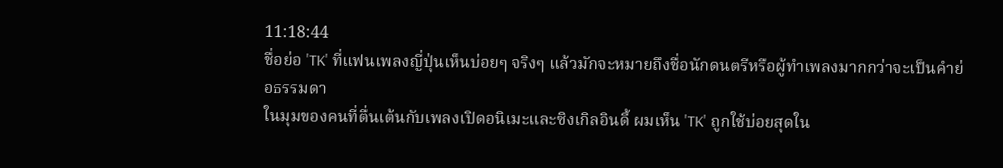11:18:44
ชื่อย่อ 'TK' ที่แฟนเพลงญี่ปุ่นเห็นบ่อยๆ จริงๆ แล้วมักจะหมายถึงชื่อนักดนตรีหรือผู้ทำเพลงมากกว่าจะเป็นคำย่อธรรมดา
ในมุมของคนที่ตื่นเต้นกับเพลงเปิดอนิเมะและซิงเกิลอินดี้ ผมเห็น 'TK' ถูกใช้บ่อยสุดใน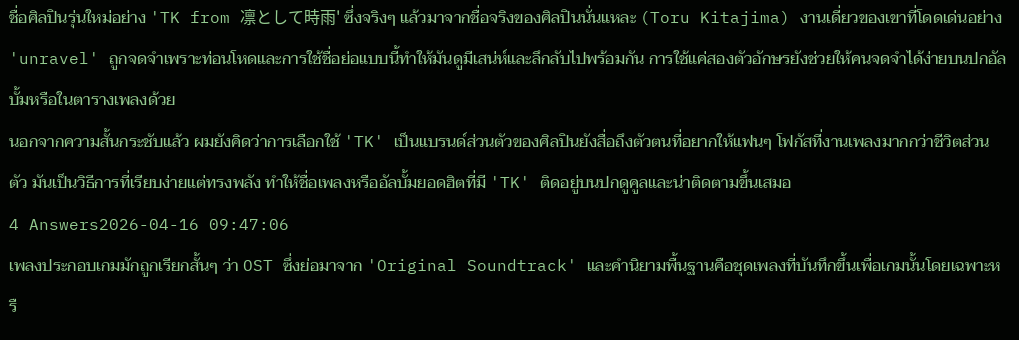ชื่อศิลปินรุ่นใหม่อย่าง 'TK from 凛として時雨' ซึ่งจริงๆ แล้วมาจากชื่อจริงของศิลปินนั่นแหละ (Toru Kitajima) งานเดี่ยวของเขาที่โดดเด่นอย่าง 'unravel' ถูกจดจำเพราะท่อนโหดและการใช้ชื่อย่อแบบนี้ทำให้มันดูมีเสน่ห์และลึกลับไปพร้อมกัน การใช้แค่สองตัวอักษรยังช่วยให้คนจดจำได้ง่ายบนปกอัลบั้มหรือในตารางเพลงด้วย
นอกจากความสั้นกระชับแล้ว ผมยังคิดว่าการเลือกใช้ 'TK' เป็นแบรนด์ส่วนตัวของศิลปินยังสื่อถึงตัวตนที่อยากให้แฟนๆ โฟกัสที่งานเพลงมากกว่าชีวิตส่วนตัว มันเป็นวิธีการที่เรียบง่ายแต่ทรงพลัง ทำให้ชื่อเพลงหรืออัลบั้มยอดฮิตที่มี 'TK' ติดอยู่บนปกดูคูลและน่าติดตามขึ้นเสมอ
4 Answers2026-04-16 09:47:06
เพลงประกอบเกมมักถูกเรียกสั้นๆ ว่า OST ซึ่งย่อมาจาก 'Original Soundtrack' และคำนิยามพื้นฐานคือชุดเพลงที่บันทึกขึ้นเพื่อเกมนั้นโดยเฉพาะหรื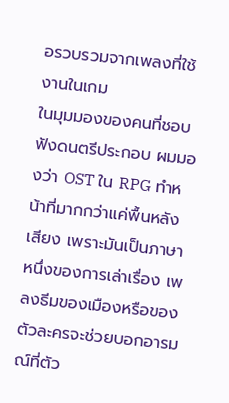อรวบรวมจากเพลงที่ใช้งานในเกม
ในมุมมองของคนที่ชอบฟังดนตรีประกอบ ผมมองว่า OST ใน RPG ทำหน้าที่มากกว่าแค่พื้นหลังเสียง เพราะมันเป็นภาษาหนึ่งของการเล่าเรื่อง เพลงธีมของเมืองหรือของตัวละครจะช่วยบอกอารมณ์ที่ตัว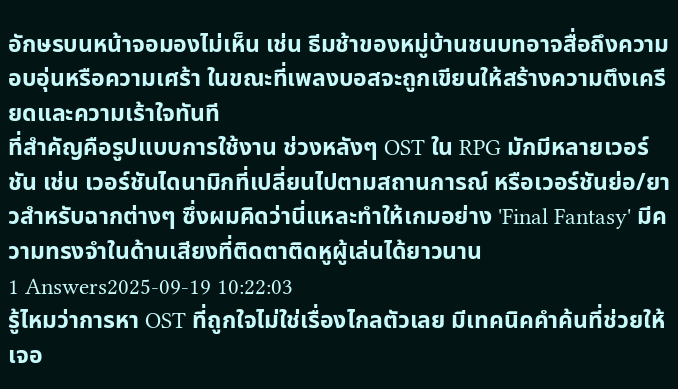อักษรบนหน้าจอมองไม่เห็น เช่น ธีมช้าของหมู่บ้านชนบทอาจสื่อถึงความอบอุ่นหรือความเศร้า ในขณะที่เพลงบอสจะถูกเขียนให้สร้างความตึงเครียดและความเร้าใจทันที
ที่สำคัญคือรูปแบบการใช้งาน ช่วงหลังๆ OST ใน RPG มักมีหลายเวอร์ชัน เช่น เวอร์ชันไดนามิกที่เปลี่ยนไปตามสถานการณ์ หรือเวอร์ชันย่อ/ยาวสำหรับฉากต่างๆ ซึ่งผมคิดว่านี่แหละทำให้เกมอย่าง 'Final Fantasy' มีความทรงจำในด้านเสียงที่ติดตาติดหูผู้เล่นได้ยาวนาน
1 Answers2025-09-19 10:22:03
รู้ไหมว่าการหา OST ที่ถูกใจไม่ใช่เรื่องไกลตัวเลย มีเทคนิคคำค้นที่ช่วยให้เจอ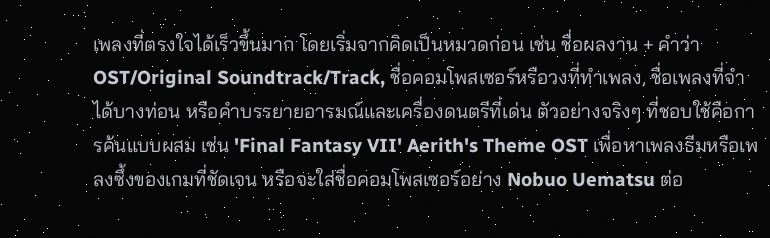เพลงที่ตรงใจได้เร็วขึ้นมาก โดยเริ่มจากคิดเป็นหมวดก่อน เช่น ชื่อผลงาน + คำว่า OST/Original Soundtrack/Track, ชื่อคอมโพสเซอร์หรือวงที่ทำเพลง, ชื่อเพลงที่จำได้บางท่อน หรือคำบรรยายอารมณ์และเครื่องดนตรีที่เด่น ตัวอย่างจริงๆ ที่ชอบใช้คือการค้นแบบผสม เช่น 'Final Fantasy VII' Aerith's Theme OST เพื่อหาเพลงธีมหรือเพลงซึ้งของเกมที่ชัดเจน หรือจะใส่ชื่อคอมโพสเซอร์อย่าง Nobuo Uematsu ต่อ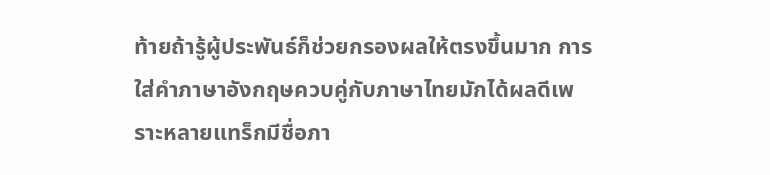ท้ายถ้ารู้ผู้ประพันธ์ก็ช่วยกรองผลให้ตรงขึ้นมาก การใส่คำภาษาอังกฤษควบคู่กับภาษาไทยมักได้ผลดีเพราะหลายแทร็กมีชื่อภา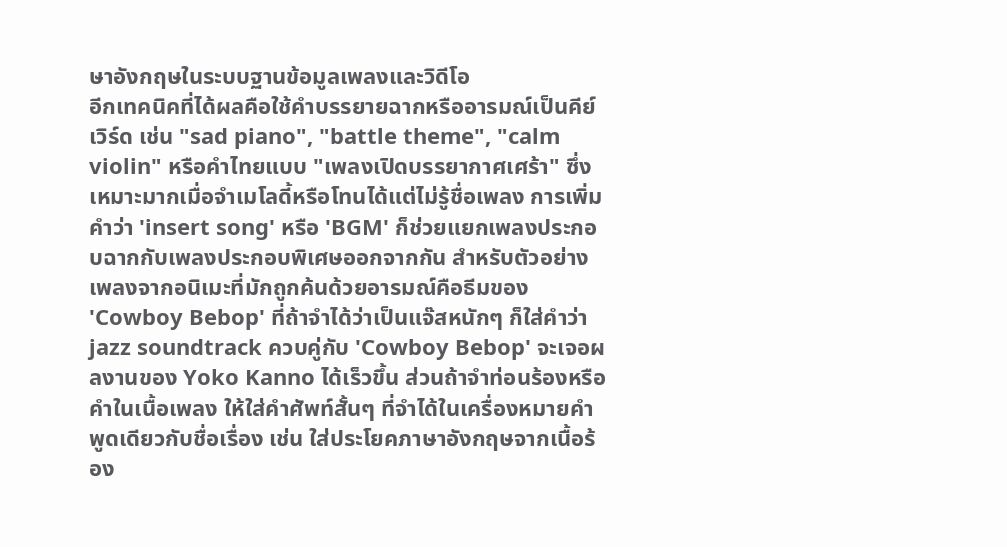ษาอังกฤษในระบบฐานข้อมูลเพลงและวิดีโอ
อีกเทคนิคที่ได้ผลคือใช้คำบรรยายฉากหรืออารมณ์เป็นคีย์เวิร์ด เช่น "sad piano", "battle theme", "calm violin" หรือคำไทยแบบ "เพลงเปิดบรรยากาศเศร้า" ซึ่งเหมาะมากเมื่อจำเมโลดี้หรือโทนได้แต่ไม่รู้ชื่อเพลง การเพิ่มคำว่า 'insert song' หรือ 'BGM' ก็ช่วยแยกเพลงประกอบฉากกับเพลงประกอบพิเศษออกจากกัน สำหรับตัวอย่างเพลงจากอนิเมะที่มักถูกค้นด้วยอารมณ์คือธีมของ 'Cowboy Bebop' ที่ถ้าจำได้ว่าเป็นแจ๊สหนักๆ ก็ใส่คำว่า jazz soundtrack ควบคู่กับ 'Cowboy Bebop' จะเจอผลงานของ Yoko Kanno ได้เร็วขึ้น ส่วนถ้าจำท่อนร้องหรือคำในเนื้อเพลง ให้ใส่คำศัพท์สั้นๆ ที่จำได้ในเครื่องหมายคำพูดเดียวกับชื่อเรื่อง เช่น ใส่ประโยคภาษาอังกฤษจากเนื้อร้อง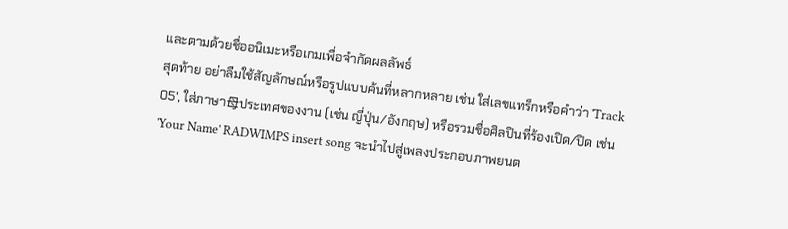และตามด้วยชื่ออนิเมะหรือเกมเพื่อจำกัดผลลัพธ์
สุดท้าย อย่าลืมใช้สัญลักษณ์หรือรูปแบบค้นที่หลากหลาย เช่น ใส่เลขแทร็กหรือคำว่า 'Track 05', ใส่ภาษา母ประเทศของงาน (เช่น ญี่ปุ่น/อังกฤษ) หรือรวมชื่อศิลปินที่ร้องเปิด/ปิด เช่น 'Your Name' RADWIMPS insert song จะนำไปสู่เพลงประกอบภาพยนต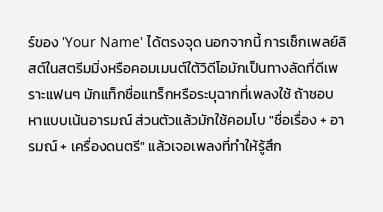ร์ของ 'Your Name' ได้ตรงจุด นอกจากนี้ การเช็กเพลย์ลิสต์ในสตรีมมิ่งหรือคอมเมนต์ใต้วิดีโอมักเป็นทางลัดที่ดีเพราะแฟนๆ มักแท็กชื่อแทร็กหรือระบุฉากที่เพลงใช้ ถ้าชอบหาแบบเน้นอารมณ์ ส่วนตัวแล้วมักใช้คอมโบ "ชื่อเรื่อง + อารมณ์ + เครื่องดนตรี" แล้วเจอเพลงที่ทำให้รู้สึก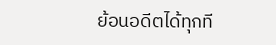ย้อนอดีตได้ทุกที